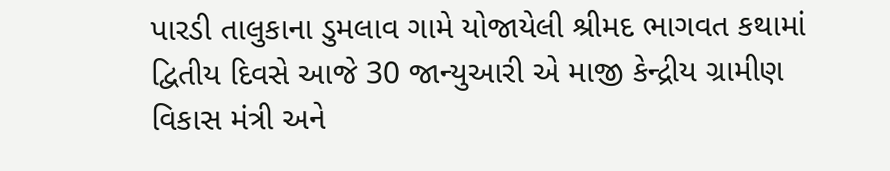પારડી તાલુકાના ડુમલાવ ગામે યોજાયેલી શ્રીમદ ભાગવત કથામાં દ્વિતીય દિવસે આજે 30 જાન્યુઆરી એ માજી કેન્દ્રીય ગ્રામીણ વિકાસ મંત્રી અને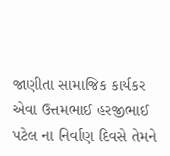જાણીતા સામાજિક કાર્યકર એવા ઉત્તમભાઈ હરજીભાઈ પટેલ ના નિર્વાણ દિવસે તેમને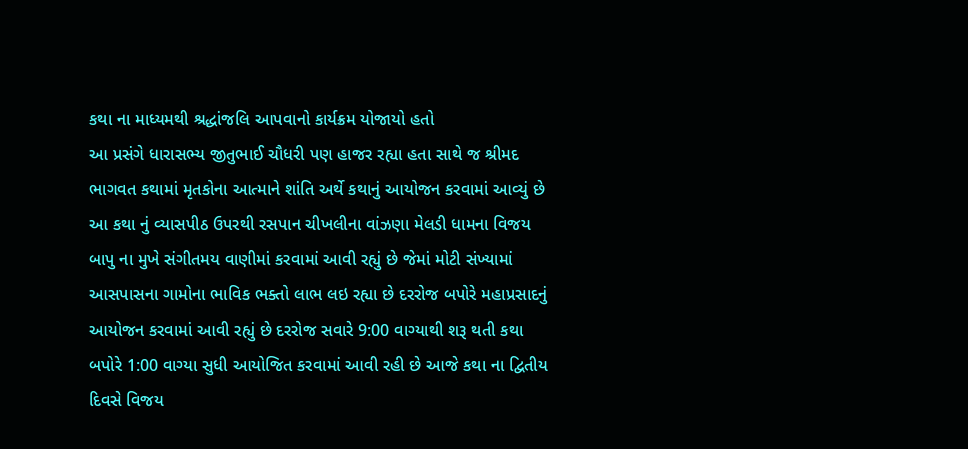કથા ના માધ્યમથી શ્રદ્ધાંજલિ આપવાનો કાર્યક્રમ યોજાયો હતો
આ પ્રસંગે ધારાસભ્ય જીતુભાઈ ચૌધરી પણ હાજર રહ્યા હતા સાથે જ શ્રીમદ ભાગવત કથામાં મૃતકોના આત્માને શાંતિ અર્થે કથાનું આયોજન કરવામાં આવ્યું છે આ કથા નું વ્યાસપીઠ ઉપરથી રસપાન ચીખલીના વાંઝણા મેલડી ધામના વિજય બાપુ ના મુખે સંગીતમય વાણીમાં કરવામાં આવી રહ્યું છે જેમાં મોટી સંખ્યામાં આસપાસના ગામોના ભાવિક ભક્તો લાભ લઇ રહ્યા છે દરરોજ બપોરે મહાપ્રસાદનું આયોજન કરવામાં આવી રહ્યું છે દરરોજ સવારે 9:00 વાગ્યાથી શરૂ થતી કથા બપોરે 1:00 વાગ્યા સુધી આયોજિત કરવામાં આવી રહી છે આજે કથા ના દ્વિતીય દિવસે વિજય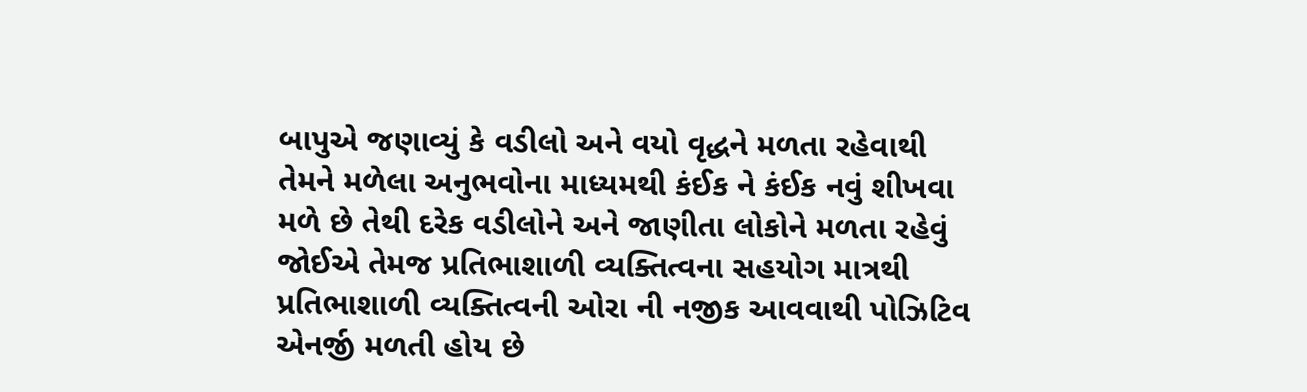બાપુએ જણાવ્યું કે વડીલો અને વયો વૃદ્ધને મળતા રહેવાથી તેમને મળેલા અનુભવોના માધ્યમથી કંઈક ને કંઈક નવું શીખવા મળે છે તેથી દરેક વડીલોને અને જાણીતા લોકોને મળતા રહેવું જોઈએ તેમજ પ્રતિભાશાળી વ્યક્તિત્વના સહયોગ માત્રથી પ્રતિભાશાળી વ્યક્તિત્વની ઓરા ની નજીક આવવાથી પોઝિટિવ એનર્જી મળતી હોય છે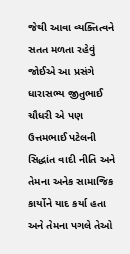જેથી આવા વ્યક્તિત્વને સતત મળતા રહેવું જોઈએ આ પ્રસંગે ધારાસભ્ય જીતુભાઈ ચૌધરી એ પણ ઉત્તમભાઈ પટેલની સિદ્ધાંત વાદી નીતિ અને તેમના અનેક સામાજિક કાર્યોને યાદ કર્યા હતા અને તેમના પગલે તેઓ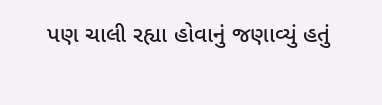પણ ચાલી રહ્યા હોવાનું જણાવ્યું હતું